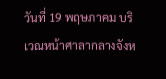วันที่ 19 พฤษภาคม บริเวณหน้าศาลากลางจังห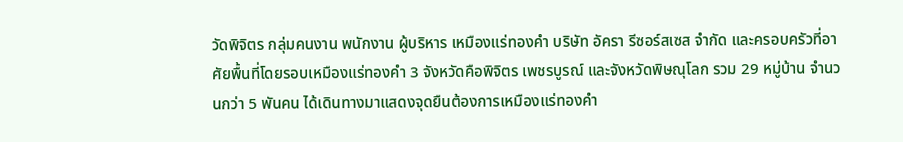วัดพิจิตร กลุ่มคนงาน พนักงาน ผู้บริหาร เหมืองแร่ทองคำ บริษัท อัครา รีซอร์สเซส จำกัด และครอบครัวที่อาศัยพื้นที่โดยรอบเหมืองแร่ทองคำ 3 จังหวัดคือพิจิตร เพชรบูรณ์ และจังหวัดพิษณุโลก รวม 29 หมู่บ้าน จำนวนกว่า 5 พันคน ได้เดินทางมาแสดงจุดยืนต้องการเหมืองแร่ทองคำ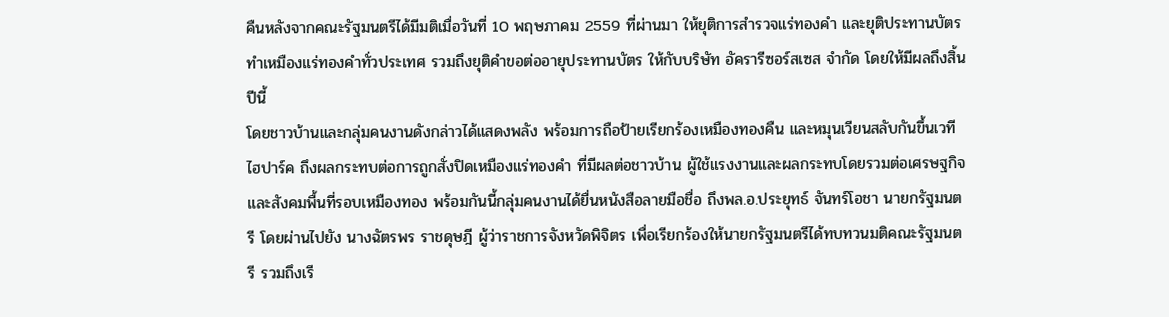คืนหลังจากคณะรัฐมนตรีได้มีมติเมื่อวันที่ 10 พฤษภาคม 2559 ที่ผ่านมา ให้ยุติการสำรวจแร่ทองคำ และยุติประทานบัตรทำเหมืองแร่ทองคำทั่วประเทศ รวมถึงยุติคำขอต่ออายุประทานบัตร ให้กับบริษัท อัครารีซอร์สเซส จำกัด โดยให้มีผลถึงสิ้นปีนี้
โดยชาวบ้านและกลุ่มคนงานดังกล่าวได้แสดงพลัง พร้อมการถือป้ายเรียกร้องเหมืองทองคืน และหมุนเวียนสลับกันขึ้นเวทีไฮปาร์ค ถึงผลกระทบต่อการถูกสั่งปิดเหมืองแร่ทองคำ ที่มีผลต่อชาวบ้าน ผู้ใช้แรงงานและผลกระทบโดยรวมต่อเศรษฐกิจและสังคมพื้นที่รอบเหมืองทอง พร้อมกันนี้กลุ่มคนงานได้ยื่นหนังสือลายมือชื่อ ถึงพล.อ.ประยุทธ์ จันทร์โอชา นายกรัฐมนตรี โดยผ่านไปยัง นางฉัตรพร ราชดุษฎี ผู้ว่าราชการจังหวัดพิจิตร เพื่อเรียกร้องให้นายกรัฐมนตรีได้ทบทวนมติคณะรัฐมนตรี รวมถึงเรี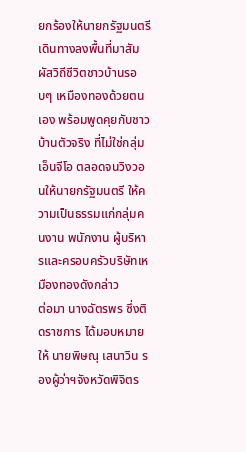ยกร้องให้นายกรัฐมนตรี เดินทางลงพื้นที่มาสัมผัสวิถีชีวิตชาวบ้านรอบๆ เหมืองทองด้วยตนเอง พร้อมพูดคุยกับชาวบ้านตัวจริง ที่ไม่ใช่กลุ่มเอ็นจีโอ ตลอดจนวิงวอนให้นายกรัฐมนตรี ให้ความเป็นธรรมแก่กลุ่มคนงาน พนักงาน ผู้บริหารและครอบครัวบริษัทเหมืองทองดังกล่าว
ต่อมา นางฉัตรพร ซึ่งติดราชการ ได้มอบหมายให้ นายพิษณุ เสนาวิน รองผู้ว่าฯจังหวัดพิจิตร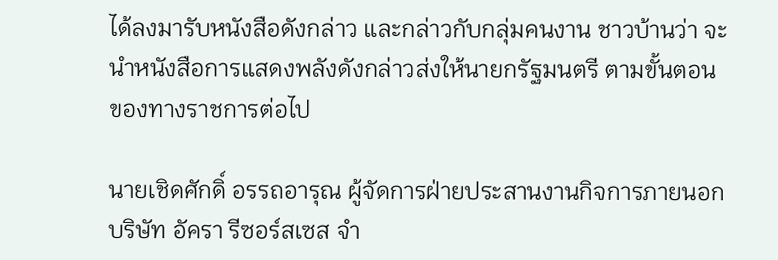ได้ลงมารับหนังสือดังกล่าว และกล่าวกับกลุ่มคนงาน ชาวบ้านว่า จะนำหนังสือการแสดงพลังดังกล่าวส่งให้นายกรัฐมนตรี ตามขั้นตอนของทางราชการต่อไป

นายเชิดศักดิ์ อรรถอารุณ ผู้จัดการฝ่ายประสานงานกิจการภายนอก บริษัท อัครา รีซอร์สเซส จำ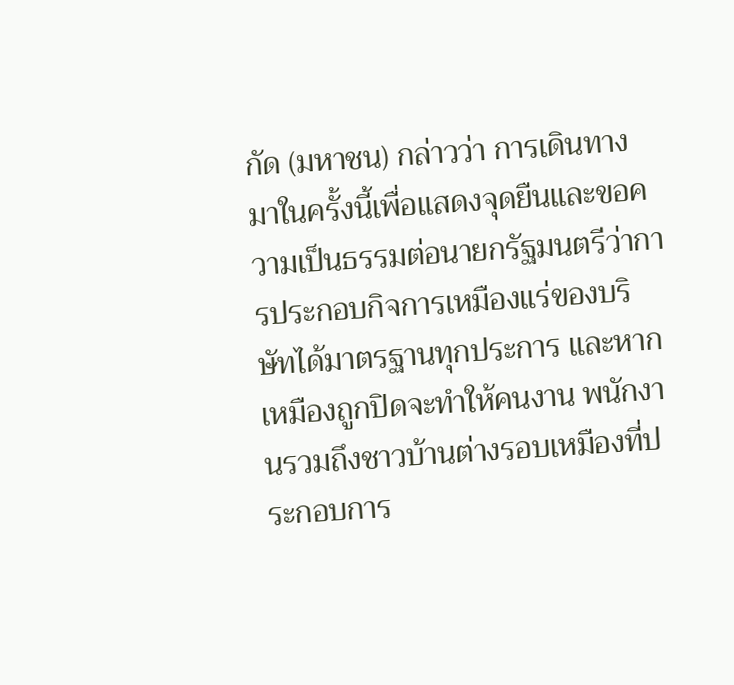กัด (มหาชน) กล่าวว่า การเดินทางมาในครั้งนี้เพื่อแสดงจุดยืนและขอความเป็นธรรมต่อนายกรัฐมนตรีว่าการประกอบกิจการเหมืองแร่ของบริษัทได้มาตรฐานทุกประการ และหากเหมืองถูกปิดจะทำให้คนงาน พนักงานรวมถึงชาวบ้านต่างรอบเหมืองที่ประกอบการ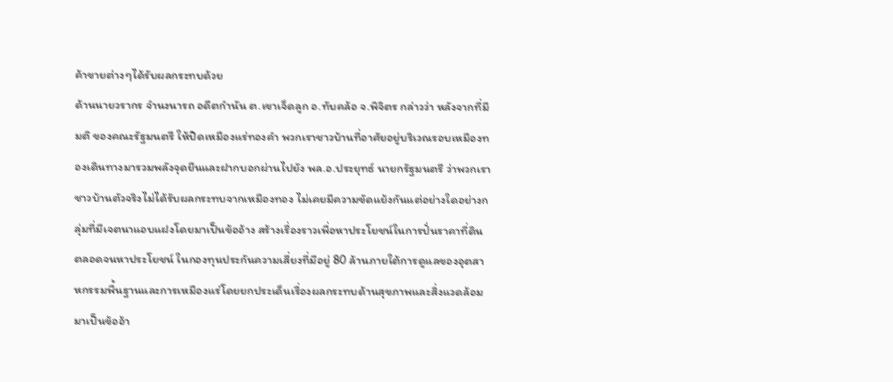ค้าขายต่างๆได้รับผลกระทบด้วย
ด้านนายวรากร จำนงนารถ อดีตกำนัน ต.เขาเจ็ดลูก อ.ทับคล้อ จ.พิจิตร กล่าวว่า หลังจากที่มีมติ ของคณะรัฐมนตรี ให้ปิดเหมืองแร่ทองคำ พวกเราชาวบ้านที่อาศัยอยู่บริเวณรอบเหมืองทองเดินทางมารวมพลังจุดยืนและฝากบอกผ่านไปยัง พล.อ.ประยุทธ์ นายกรัฐมนตรี ว่าพวกเราชาวบ้านตัวจริงไม่ได้รับผลกระทบจากเหมืองทอง ไม่เคยมีความขัดแย้งกันแต่อย่างใดอย่างกลุ่มที่มีเจตนาแอบแฝงโดยมาเป็นข้ออ้าง สร้างเรื่องราวเพื่อหาประโยชน์ในการปั่นราคาที่ดินตลอดจนหาประโยชน์ ในกองทุนประกันความเสี่ยงที่มีอยู่ 80 ล้านภายใต้การดูแลของอุตสาหกรรมพื้นฐานและการเหมืองแร่โดยยกประเด็นเรื่องผลกระทบด้านสุขภาพและสิ่งแวดล้อมมาเป็นข้ออ้า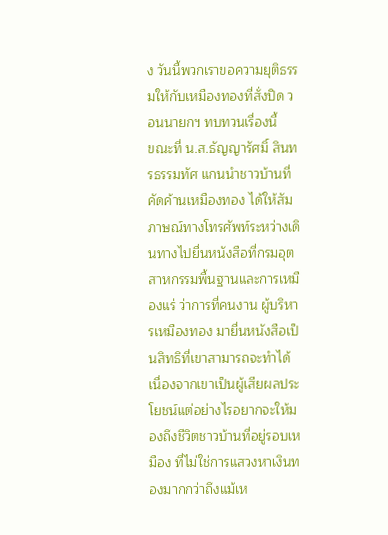ง วันนี้พวกเราขอความยุติธรรมให้กับเหมืองทองที่สั่งปิด วอนนายกฯ ทบทวนเรื่องนี้
ขณะที่ น.ส.ธัญญารัศมิ์ สินทรธรรมทัศ แกนนำชาวบ้านที่คัดค้านเหมืองทอง ได้ให้สัมภาษณ์ทางโทรศัพท์ระหว่างเดินทางไปยื่นหนังสือที่กรมอุตสาหกรรมพื้นฐานและการเหมืองแร่ ว่าการที่คนงาน ผู้บริหารเหมืองทอง มายื่นหนังสือเป็นสิทธิที่เขาสามารถจะทำได้เนื่องจากเขาเป็นผู้เสียผลประโยชน์แต่อย่างไรอยากจะให้มองถึงชีวิตชาวบ้านที่อยู่รอบเหมือง ที่ไม่ใช่การแสวงหาเงินทองมากกว่าถึงแม้เห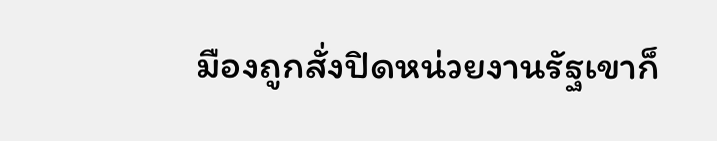มืองถูกสั่งปิดหน่วยงานรัฐเขาก็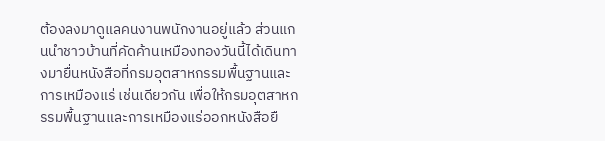ต้องลงมาดูแลคนงานพนักงานอยู่แล้ว ส่วนแกนนำชาวบ้านที่คัดค้านเหมืองทองวันนี้ได้เดินทางมายื่นหนังสือที่กรมอุตสาหกรรมพื้นฐานและการเหมืองแร่ เช่นเดียวกัน เพื่อให้กรมอุตสาหกรรมพื้นฐานและการเหมืองแร่ออกหนังสือยื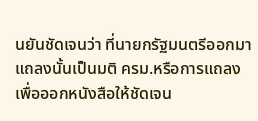นยันชัดเจนว่า ที่นายกรัฐมนตรีออกมาแถลงนั้นเป็นมติ ครม.หรือการแถลง เพื่อออกหนังสือให้ชัดเจน